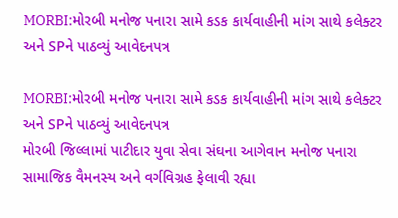MORBI:મોરબી મનોજ પનારા સામે કડક કાર્યવાહીની માંગ સાથે કલેક્ટર અને SPને પાઠવ્યું આવેદનપત્ર

MORBI:મોરબી મનોજ પનારા સામે કડક કાર્યવાહીની માંગ સાથે કલેક્ટર અને SPને પાઠવ્યું આવેદનપત્ર
મોરબી જિલ્લામાં પાટીદાર યુવા સેવા સંઘના આગેવાન મનોજ પનારા સામાજિક વૈમનસ્ય અને વર્ગવિગ્રહ ફેલાવી રહ્યા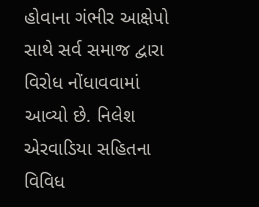હોવાના ગંભીર આક્ષેપો સાથે સર્વ સમાજ દ્વારા વિરોધ નોંધાવવામાં આવ્યો છે. નિલેશ એરવાડિયા સહિતના વિવિધ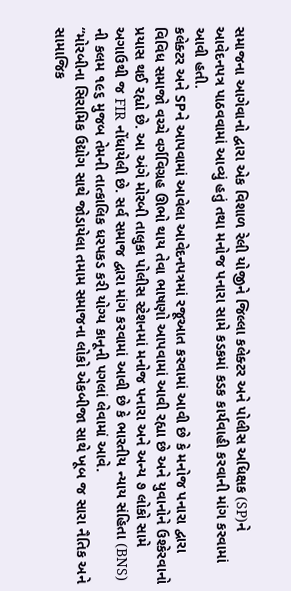સમાજના આગેવાનો દ્વારા એક વિશાળ રેલી યોજીને જિલ્લા કલેક્ટર અને પોલીસ અધિક્ષક (SP)ને આવેદનપત્ર પાઠવવામાં આવ્યું હતું તથા મનોજ પનારા સામે કડકમાં કડક કાર્યવાહી કરવાની માંગ કરવામાં આવી હતી.
કલેક્ટર અને SPને આપવામાં આવેલા આવેદનપત્રમાં રજૂઆત કરવામાં આવી છે કે મનોજ પનારા દ્વારા વિવિધ સમાજો વચ્ચે વર્ગવિગ્રહ ઊભો થાય તેવા ભાષણો આપવામાં આવી રહ્યા છે અને યુવાનોને ઉશ્કેરવાનો પ્રયાસ થઈ રહ્યો છે. આ અંગે મોરબી તાલુકા પોલીસ સ્ટેશનમાં મનોજ પનારા અને અન્ય ૭ લોકો સામે અગાઉથી જ FIR નોંધાયેલી છે. સર્વ સમાજ દ્વારા માંગ કરવામાં આવી છે કે ભારતીય ન્યાય સંહિતા (BNS) ની કલમ ૧૯૬ મુજબ તેમની તાત્કાલિક ધરપકડ કરી યોગ્ય કાનૂની પગલાં લેવામાં આવે.
“મોરબીના સિરામિક ઉદ્યોગ સાથે જોડાયેલા તમામ સમાજના લોકો એકબીજા સાથે ખૂબ જ સારા નૈતિક અને સામાજિક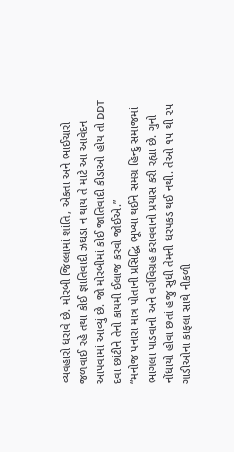વ્યવહારો ધરાવે છે. મોરબી જિલ્લામાં શાંતિ, એકતા અને ભાઈચારો જળવાઈ રહે તથા કોઈ જ્ઞાતિવાદી ઝઘડા ન થાય તે માટે આ આવેદન આપવામાં આવ્યું છે. જો મોરબીમાં કોઈ જાતિવાદી કીડાઓ હોય તો DDT દવા છાંટીને તેનો કાયમી ઈલાજ કરવો જોઈએ.”
“મનોજ પનારા માત્ર પોતાની પ્રસિદ્ધિ ભૂખ્યા થઈને સમગ્ર હિન્દુ સમાજમાં ભાગલા પાડવાનો અને વર્ગવિગ્રહ કરાવવાનો પ્રયાસ કરી રહ્યા છે. ગુનો નોંધાયો હોવા છતાં હજુ સુધી તેમની ધરપકડ થઈ નથી. તેઓ ૧૫ થી ૨૫ ગાડીઓના કાફલા સાથે નીકળી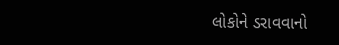લોકોને ડરાવવાનો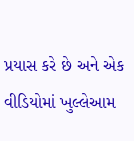પ્રયાસ કરે છે અને એક વીડિયોમાં ખુલ્લેઆમ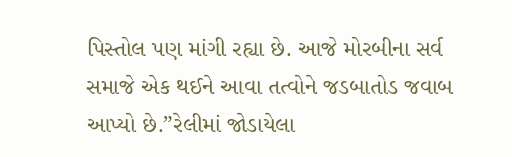પિસ્તોલ પણ માંગી રહ્યા છે. આજે મોરબીના સર્વ સમાજે એક થઈને આવા તત્વોને જડબાતોડ જવાબ આપ્યો છે.”રેલીમાં જોડાયેલા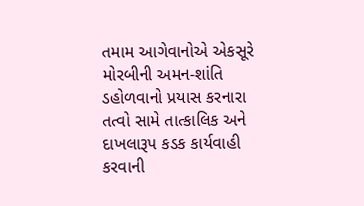તમામ આગેવાનોએ એકસૂરે મોરબીની અમન-શાંતિ ડહોળવાનો પ્રયાસ કરનારા તત્વો સામે તાત્કાલિક અને દાખલારૂપ કડક કાર્યવાહી કરવાની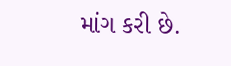માંગ કરી છે.